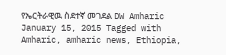የኤርትራዊዉ ስደተኛ መገደል DW Amharic January 15, 2015 Tagged with Amharic, amharic news, Ethiopia,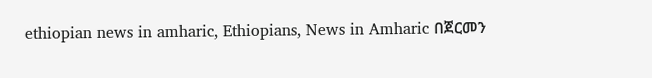ethiopian news in amharic, Ethiopians, News in Amharic በጀርመን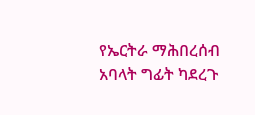የኤርትራ ማሕበረሰብ አባላት ግፊት ካደረጉ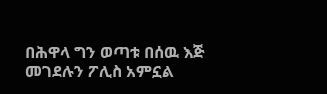በሕዋላ ግን ወጣቱ በሰዉ እጅ መገደሉን ፖሊስ አምኗል